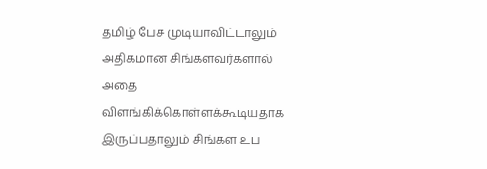தமிழ் பேச முடியாவிட்டாலும் அதிகமான சிங்களவர்களால் அதை விளங்கிக்கொள்ளக்கூடியதாக இருப்பதாலும் சிங்கள உப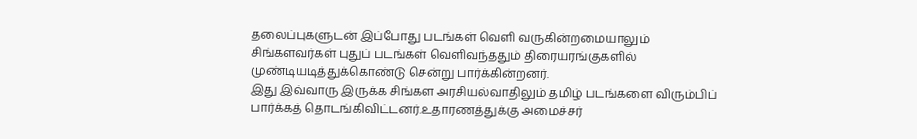தலைப்புகளுடன் இப்போது படங்கள் வெளி வருகின்றமையாலும் சிங்களவர்கள் புதுப் படங்கள் வெளிவந்ததும் திரையரங்குகளில் முண்டியடித்துக்கொண்டு சென்று பார்க்கின்றனர்.
இது இவ்வாரு இருக்க சிங்கள அரசியல்வாதிலும் தமிழ் படங்களை விரும்பிப் பார்க்கத் தொடங்கிவிட்டனர்.உதாரணத்துக்கு அமைச்சர்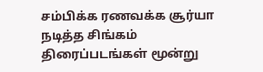சம்பிக்க ரணவக்க சூர்யா நடித்த சிங்கம் திரைப்படங்கள் மூன்று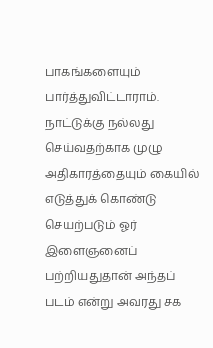பாகங்களையும் பார்த்துவிட்டாராம்.
நாட்டுக்கு நல்லது செய்வதற்காக முழு அதிகாரத்தையும் கையில் எடுத்துக் கொண்டு செயற்படும் ஓர் இளைஞனைப் பற்றியதுதான் அந்தப் படம் என்று அவரது சக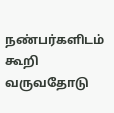நண்பர்களிடம் கூறி வருவதோடு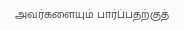அவர்களையும் பார்ப்பதற்குத்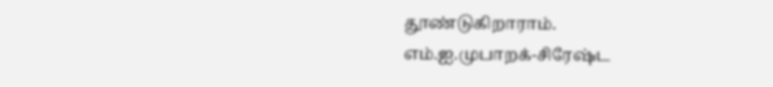தூண்டுகிறாராம்.
எம்.ஐ.முபாறக்-சிரேஷ்ட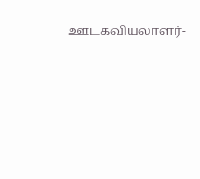ஊடகவியலாளர்-